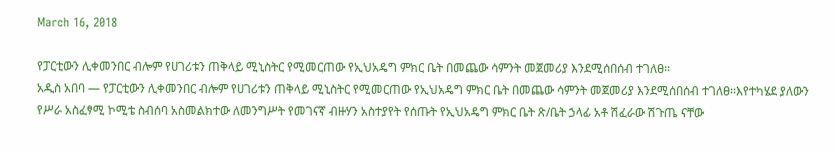March 16, 2018

የፓርቲውን ሊቀመንበር ብሎም የሀገሪቱን ጠቅላይ ሚኒስትር የሚመርጠው የኢህአዴግ ምክር ቤት በመጨው ሳምንት መጀመሪያ እንደሚሰበሰብ ተገለፀ፡፡
አዲስ አበባ — የፓርቲውን ሊቀመንበር ብሎም የሀገሪቱን ጠቅላይ ሚኒስትር የሚመርጠው የኢህአዴግ ምክር ቤት በመጨው ሳምንት መጀመሪያ እንደሚሰበሰብ ተገለፀ፡፡እየተካሄደ ያለውን የሥራ አስፈፃሚ ኮሚቴ ስብሰባ አስመልክተው ለመንግሥት የመገናኛ ብዙሃን አስተያየት የሰጡት የኢህአዴግ ምክር ቤት ጽ/ቤት ኃላፊ አቶ ሽፈራው ሽጉጤ ናቸው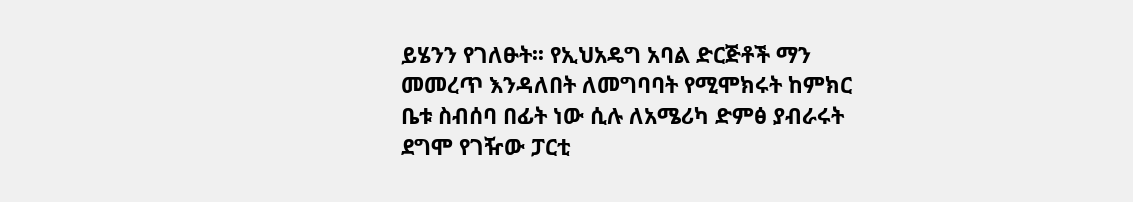ይሄንን የገለፁት፡፡ የኢህአዴግ አባል ድርጅቶች ማን መመረጥ እንዳለበት ለመግባባት የሚሞክሩት ከምክር ቤቱ ስብሰባ በፊት ነው ሲሉ ለአሜሪካ ድምፅ ያብራሩት ደግሞ የገዥው ፓርቲ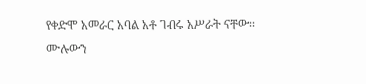የቀድሞ አመራር አባል አቶ ገብሩ አሥራት ናቸው፡፡
ሙሉውን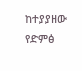ከተያያዘው የድምፅ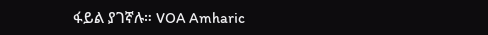ፋይል ያገኛሉ። VOA Amharic